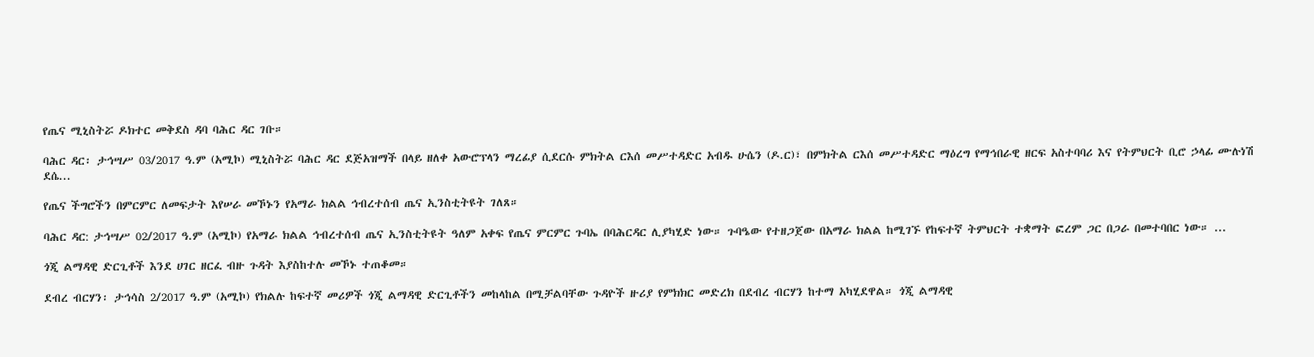የጤና ሚኒስትሯ ዶክተር መቅደስ ዳባ ባሕር ዳር ገቡ።

ባሕር ዳር፡ ታኅሣሥ 03/2017 ዓ.ም (አሚኮ) ሚኒስትሯ ባሕር ዳር ደጅአዝማች በላይ ዘለቀ አውሮፕላን ማረፊያ ሲደርሱ ምክትል ርእሰ መሥተዳድር አብዱ ሁሴን (ዶ.ር)፣ በምክትል ርእሰ መሥተዳድር ማዕረግ የማኅበራዊ ዘርፍ አስተባባሪ እና የትምህርት ቢሮ ኃላፊ ሙሉነሽ ደሴ...

የጤና ችግሮችን በምርምር ለመፍታት እየሠራ መኾኑን የአማራ ክልል ኅብረተሰብ ጤና ኢንስቲትዩት ገለጸ።

ባሕር ዳር: ታኅሣሥ 02/2017 ዓ.ም (አሚኮ) የአማራ ክልል ኅብረተሰብ ጤና ኢንስቲትዩት ዓለም አቀፍ የጤና ምርምር ጉባኤ በባሕርዳር ሊያካሂድ ነው። ጉባዔው የተዘጋጀው በአማራ ክልል ከሚገኙ የከፍተኛ ትምህርት ተቋማት ፎረም ጋር በጋራ በመተባበር ነው። ...

ጎጂ ልማዳዊ ድርጊቶች እንደ ሀገር ዘርፈ ብዙ ጉዳት እያስከተሉ መኾኑ ተጠቆመ።

ደብረ ብርሃን፡ ታኅሳስ 2/2017 ዓ.ም (አሚኮ) የክልሉ ከፍተኛ መሪዎች ጎጂ ልማዳዊ ድርጊቶችን መከላከል በሚቻልባቸው ጉዳዮች ዙሪያ የምክክር መድረክ በደብረ ብርሃን ከተማ አካሂደዋል። ጎጂ ልማዳዊ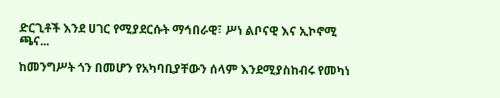ድርጊቶች እንደ ሀገር የሚያደርሱት ማኅበራዊ፣ ሥነ ልቦናዊ እና ኢኮኖሚ ጫና...

ከመንግሥት ጎን በመሆን የአካባቢያቸውን ሰላም እንደሚያስከብሩ የመካነ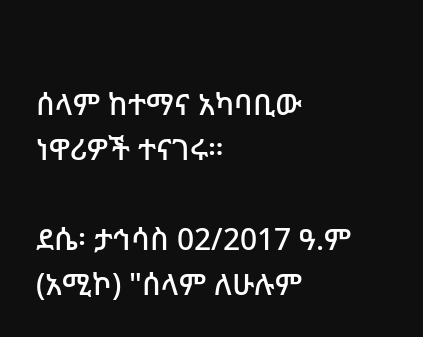ሰላም ከተማና አካባቢው ነዋሪዎች ተናገሩ።

ደሴ፡ ታኅሳስ 02/2017 ዓ.ም (አሚኮ) "ሰላም ለሁሉም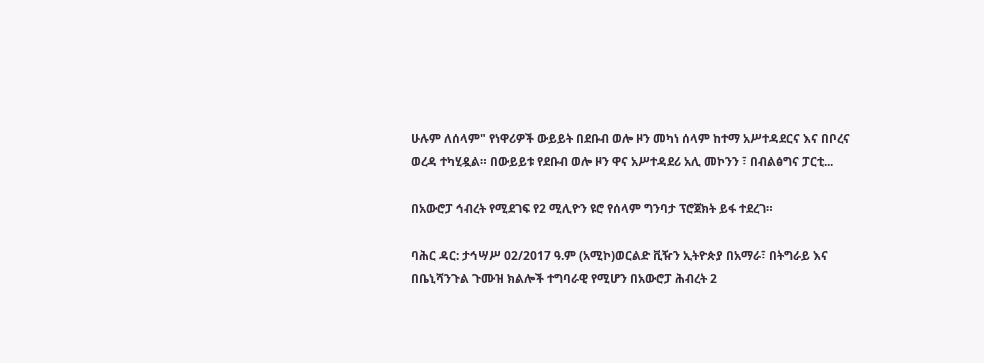ሁሉም ለሰላም" የነዋሪዎች ውይይት በደቡብ ወሎ ዞን መካነ ሰላም ከተማ አሥተዳደርና እና በቦረና ወረዳ ተካሂዷል። በውይይቱ የደቡብ ወሎ ዞን ዋና አሥተዳደሪ አሊ መኮንን ፣ በብልፅግና ፓርቲ...

በአውሮፓ ኅብረት የሚደገፍ የ2 ሚሊዮን ዩሮ የሰላም ግንባታ ፕሮጀክት ይፋ ተደረገ።

ባሕር ዳር: ታኅሣሥ 02/2017 ዓ.ም (አሚኮ)ወርልድ ቪዥን ኢትዮጵያ በአማራ፣ በትግራይ እና በቤኒሻንጉል ጉሙዝ ክልሎች ተግባራዊ የሚሆን በአውሮፓ ሕብረት 2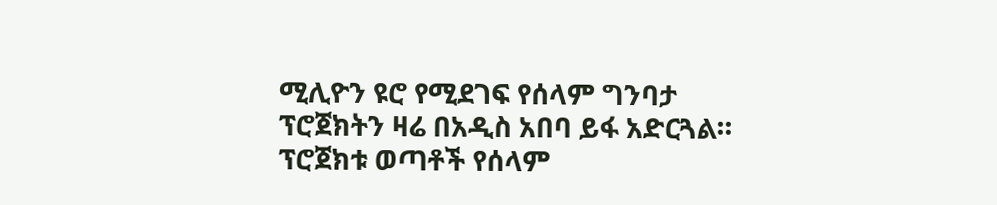ሚሊዮን ዩሮ የሚደገፍ የሰላም ግንባታ ፕሮጀክትን ዛሬ በአዲስ አበባ ይፋ አድርጓል። ፕሮጀክቱ ወጣቶች የሰላም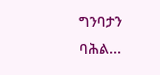ግንባታን ባሕል...